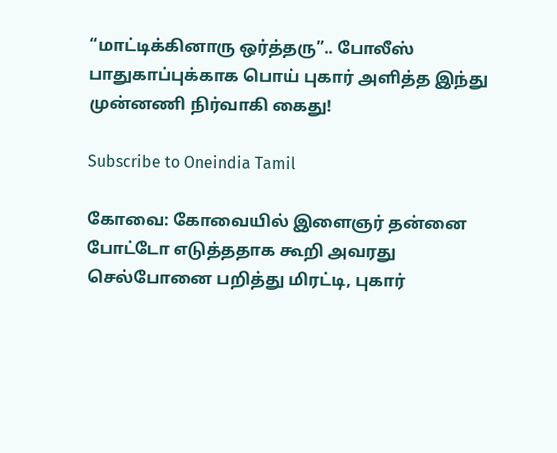“மாட்டிக்கினாரு ஒர்த்தரு”.. போலீஸ் பாதுகாப்புக்காக பொய் புகார் அளித்த இந்து முன்னணி நிர்வாகி கைது!

Subscribe to Oneindia Tamil

கோவை: கோவையில் இளைஞர் தன்னை போட்டோ எடுத்ததாக கூறி அவரது செல்போனை பறித்து மிரட்டி, புகார்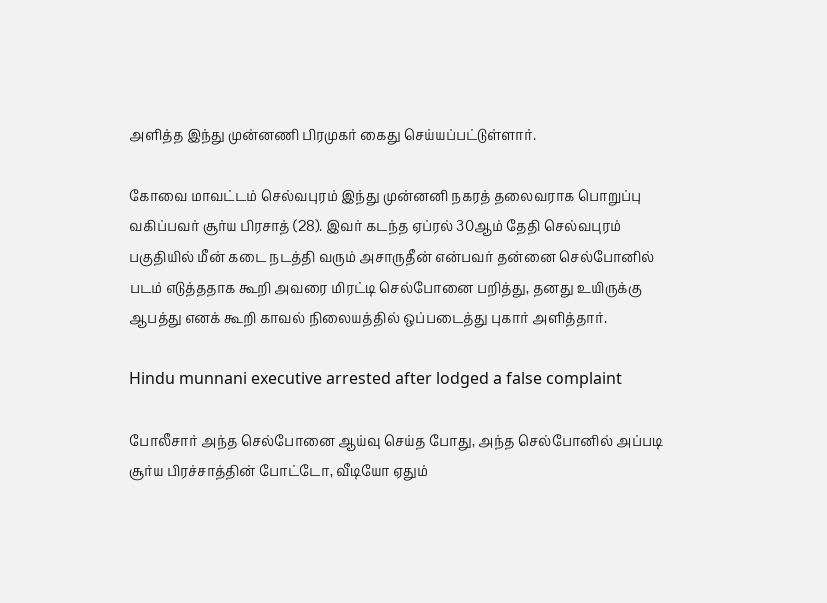அளித்த இந்து முன்னணி பிரமுகர் கைது செய்யப்பட்டுள்ளார்.

கோவை மாவட்டம் செல்வபுரம் இந்து முன்னனி நகரத் தலைவராக பொறுப்பு வகிப்பவர் சூர்ய பிரசாத் (28). இவர் கடந்த ஏப்ரல் 30ஆம் தேதி செல்வபுரம் பகுதியில் மீன் கடை நடத்தி வரும் அசாருதீன் என்பவர் தன்னை செல்போனில் படம் எடுத்ததாக கூறி அவரை மிரட்டி செல்போனை பறித்து, தனது உயிருக்கு ஆபத்து எனக் கூறி காவல் நிலையத்தில் ஒப்படைத்து புகார் அளித்தார்.

Hindu munnani executive arrested after lodged a false complaint

போலீசார் அந்த செல்போனை ஆய்வு செய்த போது, அந்த செல்போனில் அப்படி சூர்ய பிரச்சாத்தின் போட்டோ, வீடியோ ஏதும்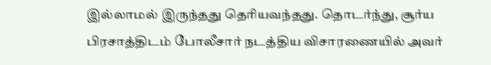இல்லாமல் இருந்தது தெரியவந்தது. தொடர்ந்து, சூர்ய பிரசாத்திடம் போலீசார் நடத்திய விசாரணையில் அவர்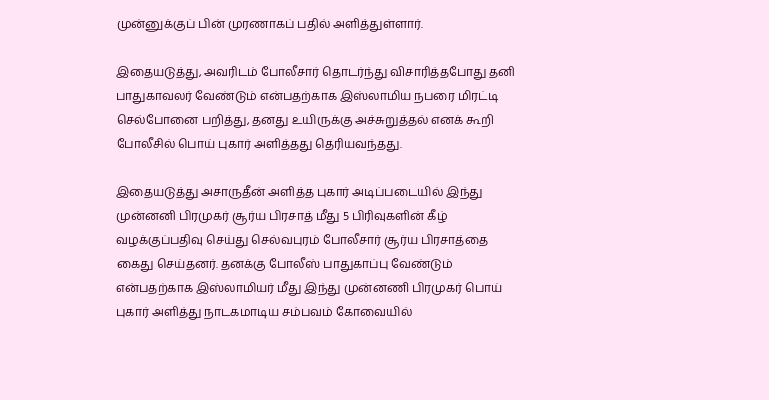முன்னுக்குப் பின் முரணாகப் பதில் அளித்துள்ளார்.

இதையடுத்து, அவரிடம் போலீசார் தொடர்ந்து விசாரித்தபோது தனி பாதுகாவலர் வேண்டும் என்பதற்காக இஸ்லாமிய நபரை மிரட்டி செல்போனை பறித்து, தனது உயிருக்கு அச்சுறுத்தல் எனக் கூறி போலீசில் பொய் புகார் அளித்தது தெரியவந்தது.

இதையடுத்து அசாருதீன் அளித்த புகார் அடிப்படையில் இந்து முன்னனி பிரமுகர் சூர்ய பிரசாத் மீது 5 பிரிவுகளின் கீழ் வழக்குப்பதிவு செய்து செல்வபுரம் போலீசார் சூர்ய பிரசாத்தை கைது செய்தனர். தனக்கு போலீஸ் பாதுகாப்பு வேண்டும் என்பதற்காக இஸ்லாமியர் மீது இந்து முன்னணி பிரமுகர் பொய் புகார் அளித்து நாடகமாடிய சம்பவம் கோவையில்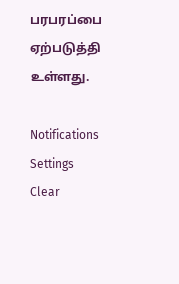பரபரப்பை ஏற்படுத்தி உள்ளது.

Notifications
Settings
Clear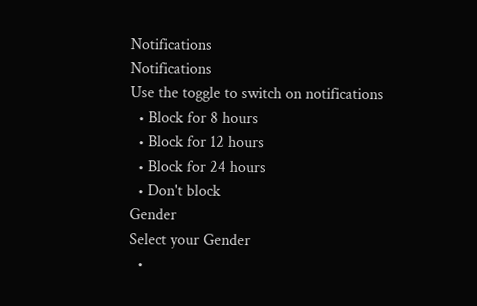Notifications
Notifications
Use the toggle to switch on notifications
  • Block for 8 hours
  • Block for 12 hours
  • Block for 24 hours
  • Don't block
Gender
Select your Gender
  •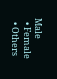Male
  • Female
  • Others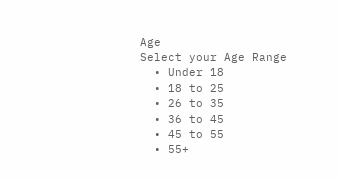Age
Select your Age Range
  • Under 18
  • 18 to 25
  • 26 to 35
  • 36 to 45
  • 45 to 55
  • 55+